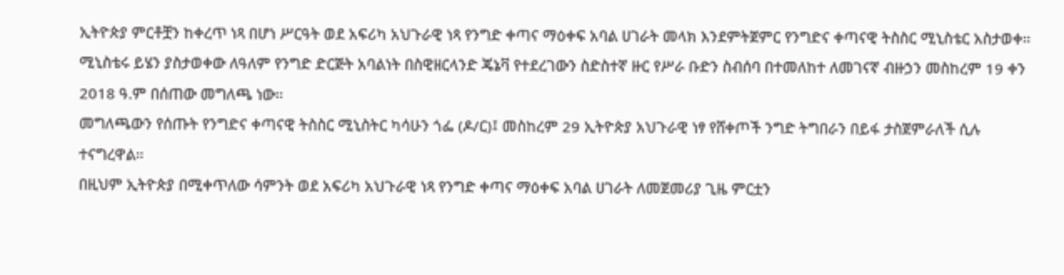ኢትዮጵያ ምርቶቿን ከቀረጥ ነጻ በሆነ ሥርዓት ወደ አፍሪካ አህጉራዊ ነጻ የንግድ ቀጣና ማዕቀፍ አባል ሀገራት መላክ እንደምትጀምር የንግድና ቀጣናዊ ትስስር ሚኒስቴር አስታወቀ።
ሚኒስቴሩ ይሄን ያስታወቀው ለዓለም የንግድ ድርጅት አባልነት በስዊዘርላንድ ጄኔቫ የተደረገውን ስድስተኛ ዙር የሥራ ቡድን ስብሰባ በተመለከተ ለመገናኛ ብዙኃን መስከረም 19 ቀን 2018 ዓ.ም በሰጠው መግለጫ ነው።
መግለጫውን የሰጡት የንግድና ቀጣናዊ ትስስር ሚኒስትር ካሳሁን ጎፌ (ዶ/ር)፤ መስከረም 29 ኢትዮጵያ አህጉራዊ ነፃ የሸቀጦች ንግድ ትግበራን በይፋ ታስጀምራለች ሲሉ ተናግረዋል።
በዚህም ኢትዮጵያ በሚቀጥለው ሳምንት ወደ አፍሪካ አህጉራዊ ነጻ የንግድ ቀጣና ማዕቀፍ አባል ሀገራት ለመጀመሪያ ጊዜ ምርቷን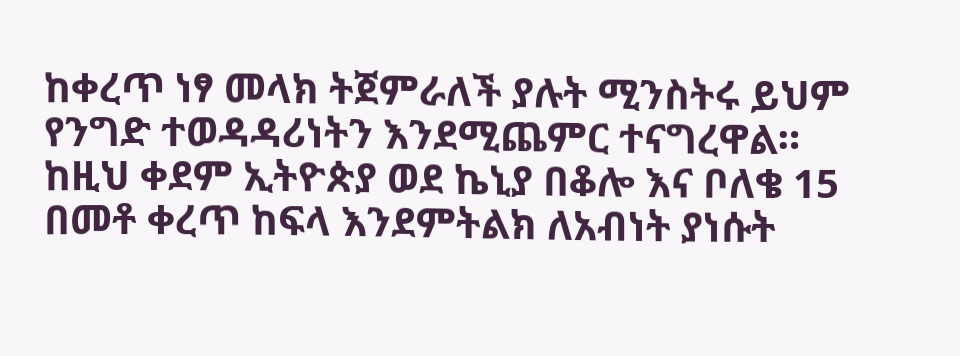ከቀረጥ ነፃ መላክ ትጀምራለች ያሉት ሚንስትሩ ይህም የንግድ ተወዳዳሪነትን እንደሚጨምር ተናግረዋል።
ከዚህ ቀደም ኢትዮጵያ ወደ ኬኒያ በቆሎ እና ቦለቄ 15 በመቶ ቀረጥ ከፍላ እንደምትልክ ለአብነት ያነሱት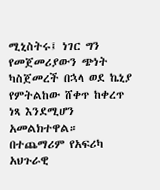ሚኒስትሩ፤ ነገር ግን የመጀመሪያውን ጭነት ካስጀመረች በኋላ ወደ ኬኒያ የምትልከው ሸቀጥ ከቀረጥ ነጻ እንደሚሆን አመልክተዋል።
በተጨማሪም የአፍሪካ አህጉራዊ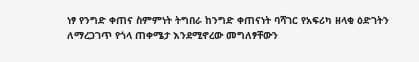ነፃ የንግድ ቀጠና ስምምነት ትግበራ ከንግድ ቀጠናነት ባሻገር የአፍሪካ ዘላቂ ዕድገትን ለማረጋገጥ የጎላ ጠቀሜታ እንደሚኖረው መግለፃቸውን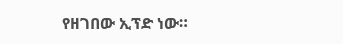የዘገበው ኢፕድ ነው።